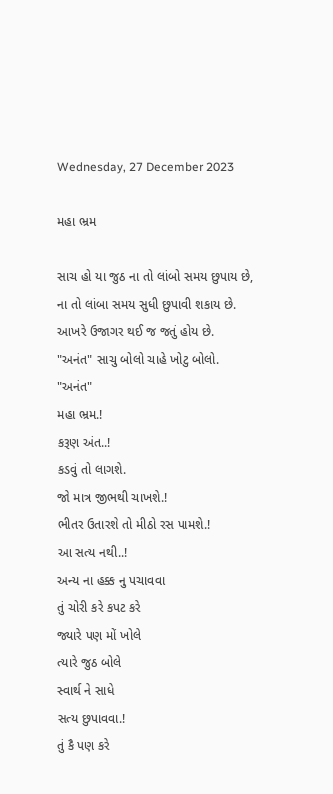Wednesday, 27 December 2023

મહા ભ્રમ

સાચ હો યા જુઠ ના તો લાંબો સમય છુપાય છે,
ના તો લાંબા સમય સુધી છુપાવી શકાય છે.
આખરે ઉજાગર થઈ જ જતું હોય છે.
"અનંત" સાચુ બોલો ચાહે ખોટુ બોલો.
"અનંત"
મહા ભ્રમ.!
કરૂણ અંત..!
કડવું તો લાગશે.
જો માત્ર જીભથી ચાખશે.!
ભીતર ઉતારશે તો મીઠો રસ પામશે.!
આ સત્ય નથી..!
અન્ય ના હક્ક નુ પચાવવા
તું ચોરી કરે કપટ કરે
જ્યારે પણ મોં ખોલે
ત્યારે જુઠ બોલે
સ્વાર્થ ને સાધે
સત્ય છુપાવવા.!
તું કૈ પણ કરે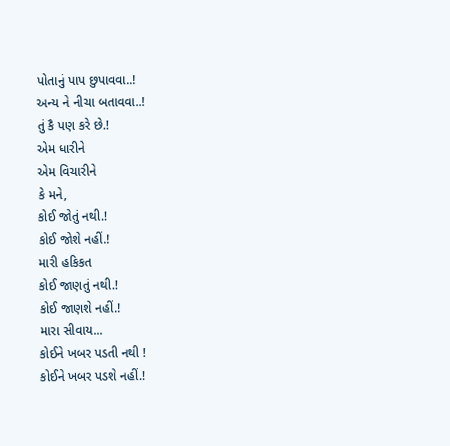પોતાનું પાપ છુપાવવા..!
અન્ય ને નીચા બતાવવા..!
તું કૈ પણ કરે છે.!
એમ ધારીને
એમ વિચારીને
કે મને,
કોઈ જોતું નથી.!
કોઈ જોશે નહીં.!
મારી હકિકત
કોઈ જાણતું નથી.!
કોઈ જાણશે નહીં.!
મારા સીવાય...
કોઈને ખબર પડતી નથી !
કોઈને ખબર પડશે નહીં.!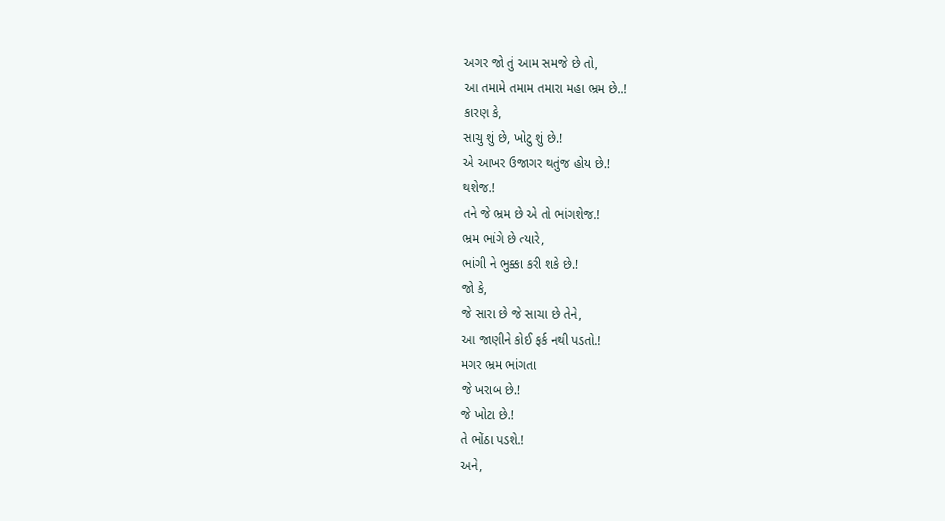અગર જો તું આમ સમજે છે તો,
આ તમામે તમામ તમારા મહા ભ્રમ છે..!
કારણ કે,
સાચુ શું છે, ખોટુ શું છે.!
એ આખર ઉજાગર થતુંજ હોય છે.!
થશેજ.!
તને જે ભ્રમ છે એ તો ભાંગશેજ.!
ભ્રમ ભાંગે છે ત્યારે,
ભાંગી ને ભુક્કા કરી શકે છે.!
જો કે,
જે સારા છે જે સાચા છે તેને,
આ જાણીને કોઈ ફર્ક નથી પડતો.!
મગર ભ્રમ ભાંગતા
જે ખરાબ છે.!
જે ખોટા છે.!
તે ભોંઠા પડશે.!
અને,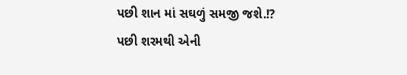પછી શાન માં સઘળું સમજી જશે.!?
પછી શરમથી એની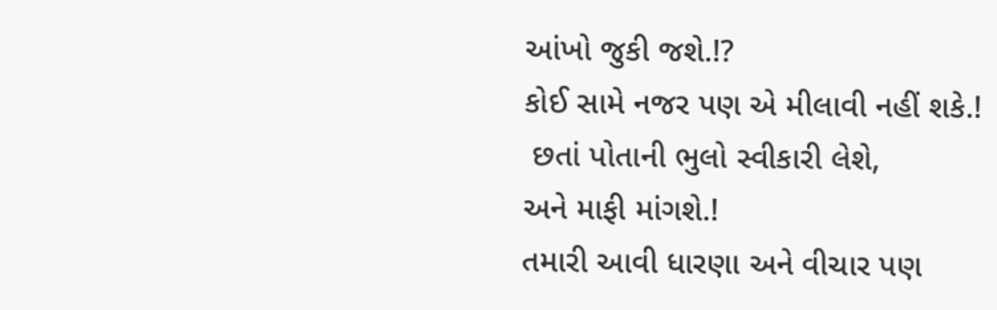આંખો જુકી જશે.!?
કોઈ સામે નજર પણ એ મીલાવી નહીં શકે.!
 છતાં પોતાની ભુલો સ્વીકારી લેશે,
અને માફી માંગશે.!
તમારી આવી ધારણા અને વીચાર પણ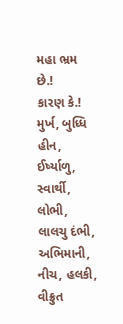મહા ભ્રમ છે.!
કારણ કે.!
મુર્ખ, બુધ્ધિ હીન, ઈર્ષ્યાળુ, સ્વાર્થી,
લોભી, લાલચુ દંભી,
અભિમાની, નીચ, હલકી,
વીક્રુત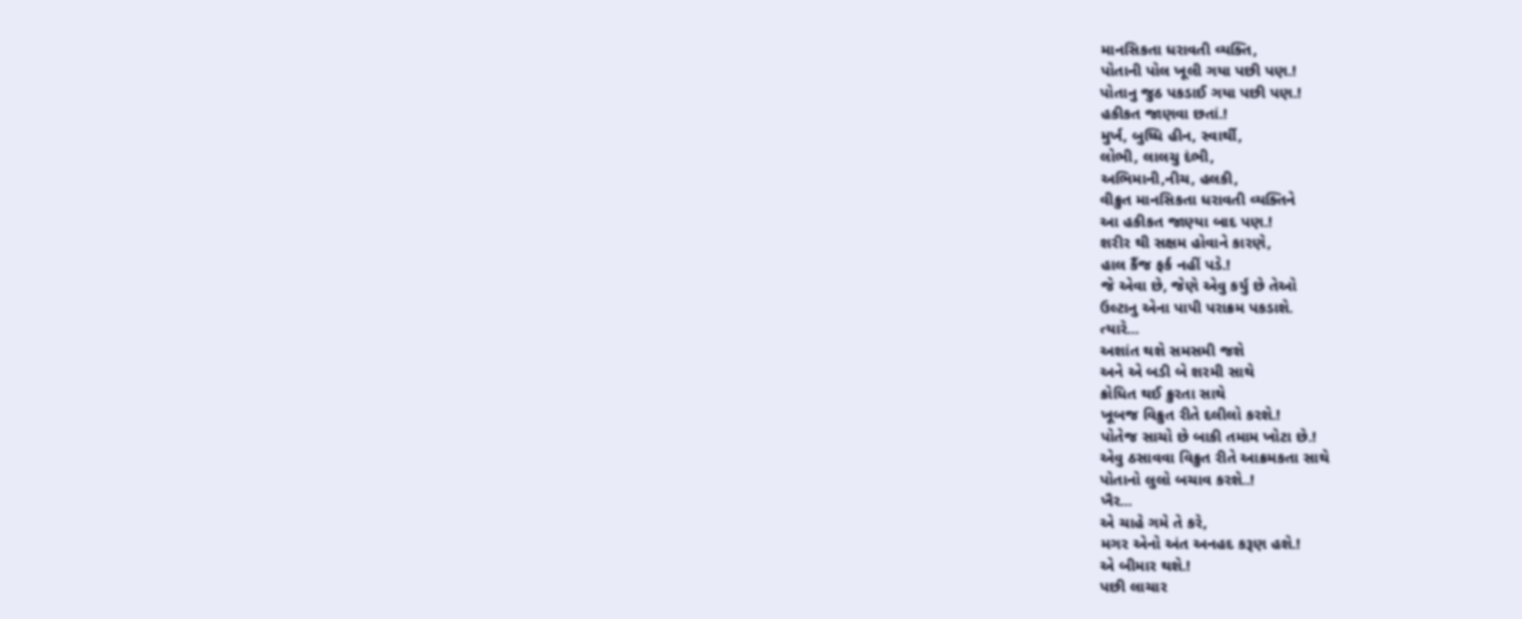માનસિકતા ધરાવતી વ્યક્તિ,
પોતાની પોલ ખૂલી ગયા પછી પણ.!
પોતાનુ જુઠ પકડાઈ ગયા પછી પણ.!
હકીકત જાણવા છતાં.!
મુર્ખ, બુધ્ધિ હીન, સ્વાર્થી,
લોભી, લાલચુ દંભી,
અભિમાની,નીચ, હલકી,
વીક્રુત માનસિકતા ધરાવતી વ્યક્તિને
આ હકીકત જાણ્યા બાદ પણ.!
શરીર થી સક્ષમ હોવાને કારણે,
હાલ કૈંજ ફર્ક નહીં પડે.!
જે એવા છે, જેણે એવુ કર્યુ છે તેઓ
ઉલ્ટાનુ એના પાપી પરાક્રમ પકડાશે.
ત્યારે...
અશાંત થશે સમસમી જશે
અને એ બડી બે શરમી સાથે
ક્રોધિત થઈ ક્રુરતા સાથે
ખૂબજ વિક્રુત રીતે દલીલો કરશે.!
પોતેજ સાચો છે બાકી તમામ ખોટા છે.!
એવુ ઠસાવવા વિક્રુત રીતે આક્રમકતા સાથે
પોતાનો લુલો બચાવ કરશે..!
ખૈર...
એ ચાહે ગમે તે કરે,
મગર એનો અંત અનહદ કરૂણ હશે.!
એ બીમાર થશે.!
પછી લાચાર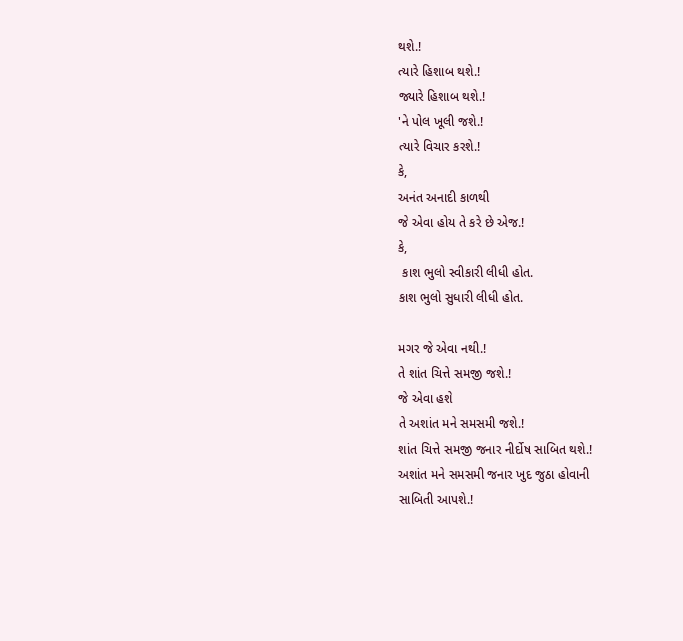થશે.!
ત્યારે હિશાબ થશે.!
જ્યારે હિશાબ થશે.!
'ને પોલ ખૂલી જશે.!
ત્યારે વિચાર કરશે.!
કે,
અનંત અનાદી કાળથી
જે એવા હોય તે કરે છે એજ.!
કે,
 કાશ ભુલો સ્વીકારી લીધી હોત.
કાશ ભુલો સુધારી લીધી હોત.

મગર જે એવા નથી.!
તે શાંત ચિત્તે સમજી જશે.!
જે એવા હશે
તે અશાંત મને સમસમી જશે.!
શાંત ચિત્તે સમજી જનાર નીર્દોષ સાબિત થશે.!
અશાંત મને સમસમી જનાર ખુદ જુઠા હોવાની
સાબિતી આપશે.!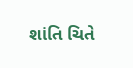શાંતિ ચિતે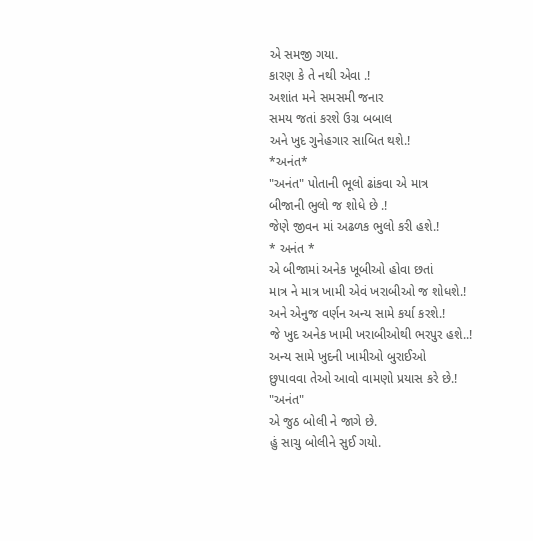એ સમજી ગયા.
કારણ કે તે નથી એવા .!
અશાંત મને સમસમી જનાર
સમય જતાં કરશે ઉગ્ર બબાલ
અને ખુદ ગુનેહગાર સાબિત થશે.!
*અનંત*
"અનંત" પોતાની ભૂલો ઢાંકવા એ માત્ર
બીજાની ભુલો જ શોધે છે .!
જેણે જીવન માં અઢળક ભુલો કરી હશે.!
* અનંત *
એ બીજામાં અનેક ખૂબીઓ હોવા છતાં
માત્ર ને માત્ર ખામી એવં ખરાબીઓ જ શોધશે.!
અને એનુજ વર્ણન અન્ય સામે કર્યા કરશે.!
જે ખુદ અનેક ખામી ખરાબીઓથી ભરપુર હશે..!
અન્ય સામે ખુદની ખામીઓ બુરાઈઓ
છુપાવવા તેઓ આવો વામણો પ્રયાસ કરે છે.!
"અનંત"
એ જુઠ બોલી ને જાગે છે.
હું સાચુ બોલીને સુઈ ગયો.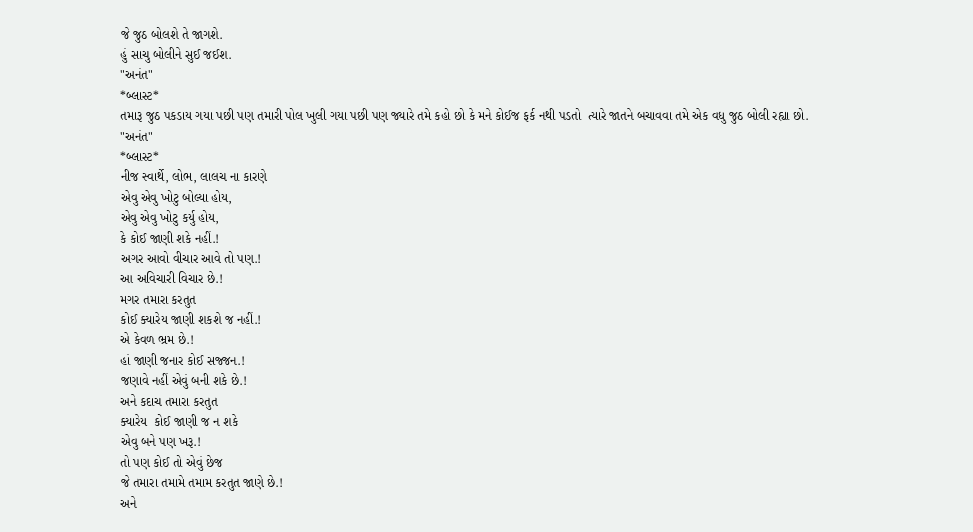જે જુઠ બોલશે તે જાગશે.
હું સાચુ બોલીને સુઈ જઈશ.
"અનંત"
*બ્લાસ્ટ*
તમારૂ જુઠ પકડાય ગયા પછી પણ તમારી પોલ ખુલી ગયા પછી પણ જ્યારે તમે કહો છો કે મને કોઈજ ફર્ક નથી પડતો  ત્યારે જાતને બચાવવા તમે એક વધુ જુઠ બોલી રહ્યા છો.
"અનંત"
*બ્લાસ્ટ*
નીજ સ્વાર્થે, લોભ, લાલચ ના કારણે
એવુ એવુ ખોટુ બોલ્યા હોય,
એવુ એવુ ખોટુ કર્યુ હોય,
કે કોઈ જાણી શકે નહીં.!
અગર આવો વીચાર આવે તો પણ.!
આ અવિચારી વિચાર છે.!
મગર તમારા કરતુત
કોઈ ક્યારેય જાણી શકશે જ નહીં.!
એ કેવળ ભ્રમ છે.!
હાં જાણી જનાર કોઈ સજ્જન.!
જણાવે નહીં એવું બની શકે છે.!
અને કદાચ તમારા કરતુત
ક્યારેય  કોઈ જાણી જ ન શકે
એવુ બને પણ ખરૂ.!
તો પણ કોઈ તો એવું છેજ
જે તમારા તમામે તમામ કરતુત જાણે છે.!
અને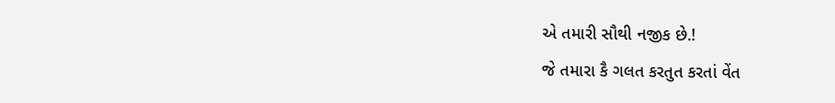એ તમારી સૌથી નજીક છે.!
જે તમારા કૈ ગલત કરતુત કરતાં વેંત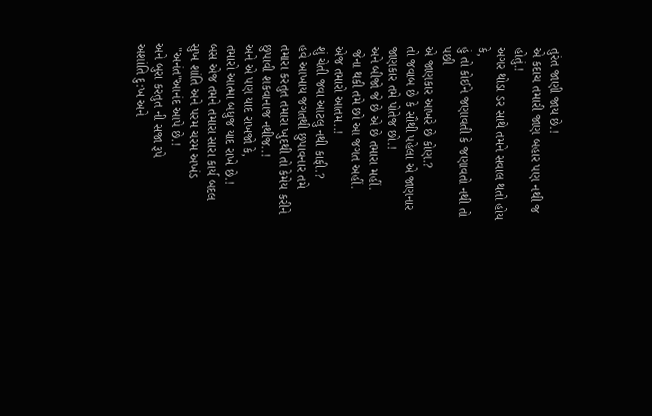તુરંત જાણી જાય છે.!
એ કદાચ તમારી જાણ બહાર પણ નથી જ હોતું.!
અગર થોડા ડર સાથે તમને સવાલ થતો હોય કે,
હું તો કોઈને જણાવતી કે જણાવતો નથી તો પછી
એ જાણકાર આખરે છે કોણ.?
તો જવાબ છે કે સૌથી પહેલા એ જાણનાર જાણકાર તમે પોતેજ છો.!
અને બીજો જે છે એ છે તમારા મહીં.
 જેના થકી તમે છો આ જગત અહીં.
એજ તમારો આતમ..!
શું ચેતી જવા આટલુ નથી કાફી.?
હવે આખાય જગતથી છુપાવનાર તમે
તમારા કરતુત તમારા ખુદથી તો કેમેય કરીને
છુપાવી શકવાનાજ નથીજ..!
અને એ પણ યાદ રાખજો કે,
તમારો આત્મા બધુજ યાદ રાખે છે.!
બસ એજ તમને તમારા સારા કાર્ય બદલ
સુખ શાંતિ અને પરમ ચરમ અખંડ
 "અનંત"આનંદ આપે છે.!
અને બુરા કરતુત ની સજા રૂપે
અશાંતિ દુ:ખ અને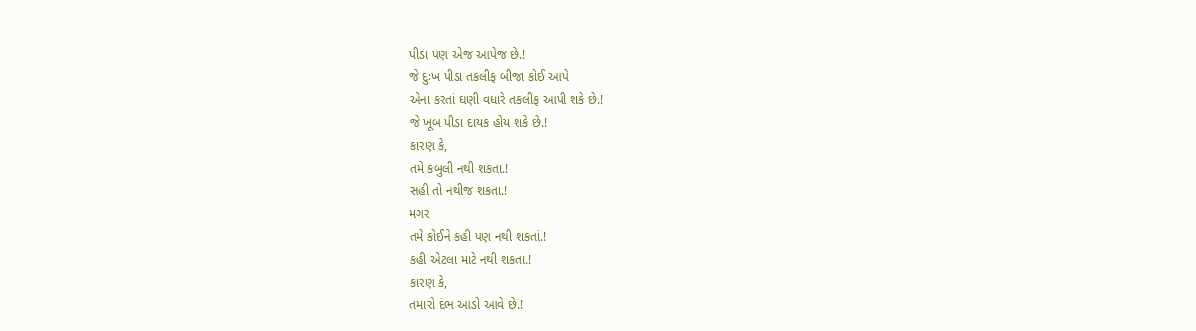પીડા પણ એજ આપેજ છે.!
જે દુઃખ પીડા તકલીફ બીજા કોઈ આપે
એના કરતાં ઘણી વધારે તકલીફ આપી શકે છે.!
જે ખૂબ પીડા દાયક હોય શકે છે.!
કારણ કે,
તમે કબુલી નથી શકતા.!
સહી તો નથીજ શકતા.!
મગર
તમે કોઈને કહી પણ નથી શકતાં.!
કહી એટલા માટે નથી શકતા.!
કારણ કે,
તમારો દંભ આડો આવે છે.!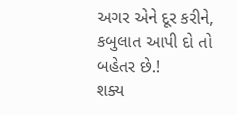અગર એને દૂર કરીને,
કબુલાત આપી દો તો બહેતર છે.!
શક્ય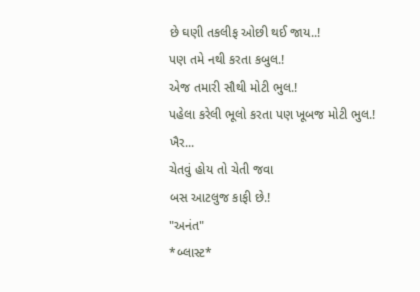છે ઘણી તકલીફ ઓછી થઈ જાય..!
પણ તમે નથી કરતા કબુલ.!
એજ તમારી સૌથી મોટી ભુલ.!
પહેલા કરેલી ભૂલો કરતા પણ ખૂબજ મોટી ભુલ.!
ખૈર...
ચેતવું હોય તો ચેતી જવા
બસ આટલુજ કાફી છે.!
"અનંત"
*બ્લાસ્ટ*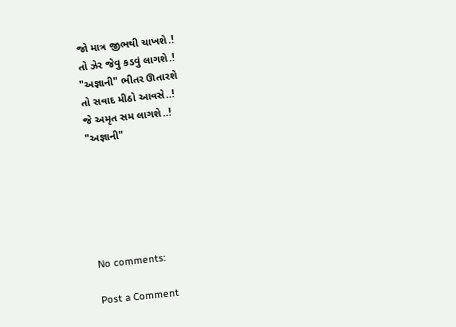જો માત્ર જીભથી ચાખશે.!
તો ઝેર જેવુ કડવું લાગશે.!
"અજ્ઞાની" ભીતર ઊતારશે
તો સવાદ મીઠો આવસે..!
જે અમૃત સમ લાગશે..!
"અજ્ઞાની"






No comments:

Post a Comment